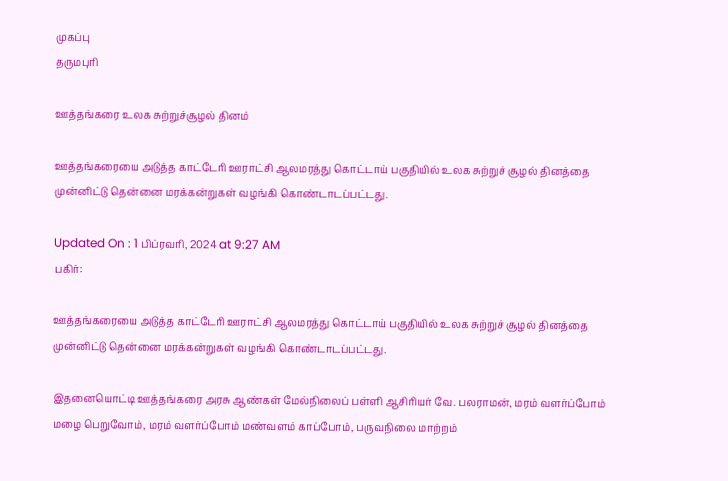முகப்பு
தருமபுரி

ஊத்தங்கரை உலக சுற்றுச்சூழல் தினம்

ஊத்தங்கரையை அடுத்த காட்டேரி ஊராட்சி ஆலமரத்து கொட்டாய் பகுதியில் உலக சுற்றுச் சூழல் தினத்தை முன்னிட்டு தென்னை மரக்கன்றுகள் வழங்கி கொண்டாடப்பட்டது.

Updated On : 1 பிப்ரவரி, 2024 at 9:27 AM
பகிர்:

ஊத்தங்கரையை அடுத்த காட்டேரி ஊராட்சி ஆலமரத்து கொட்டாய் பகுதியில் உலக சுற்றுச் சூழல் தினத்தை முன்னிட்டு தென்னை மரக்கன்றுகள் வழங்கி கொண்டாடப்பட்டது.

இதனையொட்டி ஊத்தங்கரை அரசு ஆண்கள் மேல்நிலைப் பள்ளி ஆசிரியர் வே. பலராமன், மரம் வளர்ப்போம் மழை பெறுவோம், மரம் வளர்ப்போம் மண்வளம் காப்போம், பருவநிலை மாற்றம்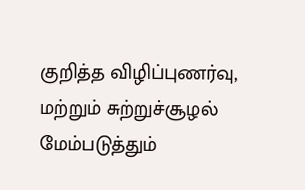குறித்த விழிப்புணர்வு, மற்றும் சுற்றுச்சூழல் மேம்படுத்தும்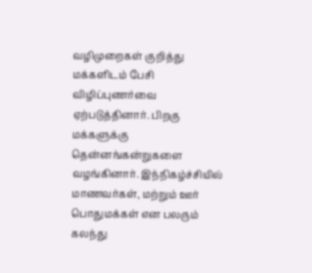வழிமுறைகள் குறித்து மக்களிடம் பேசி விழிப்புணர்வை ஏற்படுத்தினார். பிறகு மக்களுக்கு தென்னங்கன்றுகளை வழங்கினார். இந்நிகழ்ச்சியில் மாணவர்கள், மற்றும் ஊர் பொதுமக்கள் என பலரும் கலந்து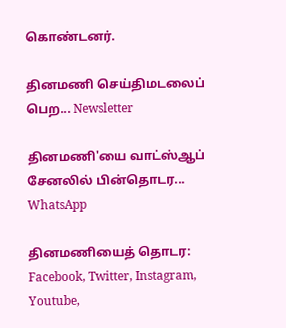கொண்டனர்.

தினமணி செய்திமடலைப் பெற... Newsletter

தினமணி'யை வாட்ஸ்ஆப் சேனலில் பின்தொடர... WhatsApp

தினமணியைத் தொடர: Facebook, Twitter, Instagram, Youtube,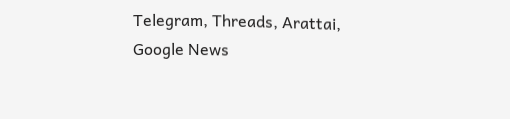Telegram, Threads, Arattai, Google News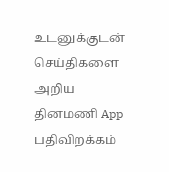உடனுக்குடன் செய்திகளை அறிய தினமணி App பதிவிறக்கம்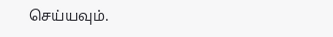செய்யவும்.